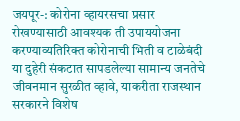जयपूर-: कोरोना व्हायरसचा प्रसार रोखण्यासाठी आवश्यक ती उपाययोजना करण्याव्यतिरिक्त कोरोनाची भिती व टाळेबंदी या दुहेरी संकटात सापडलेल्या सामान्य जनतेचे जीवनमान सुरळीत व्हावे, याकरीता राजस्थान सरकारने विशेष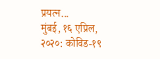प्रयत्न...
मुंबई, १६ एप्रिल, २०२०: कोविड-१९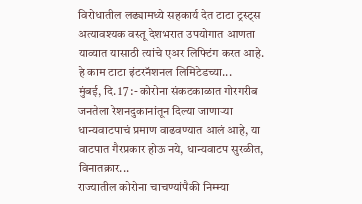विरोधातील लढ्यामध्ये सहकार्य देत टाटा ट्रस्ट्स अत्यावश्यक वस्तू देशभरात उपयोगात आणता याव्यात यासाठी त्यांचे एअर लिफ्टिंग करत आहे. हे काम टाटा इंटरनॅशनल लिमिटेडच्या...
मुंबई, दि. 17 :- कोरोना संकटकाळात गोरगरीब जनतेला रेशनदुकानांतून दिल्या जाणाऱ्या धान्यवाटपाचं प्रमाण वाढवण्यात आलं आहे, या वाटपात गैरप्रकार होऊ नये, धान्यवाटप सुरळीत, विनातक्रार...
राज्यातील कोरोना चाचण्यांपैकी निम्म्या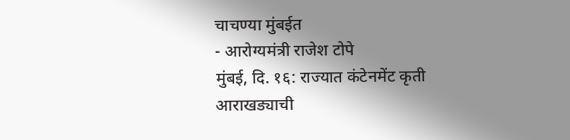चाचण्या मुंबईत
- आरोग्यमंत्री राजेश टोपे
मुंबई, दि. १६: राज्यात कंटेनमेंट कृती आराखड्याची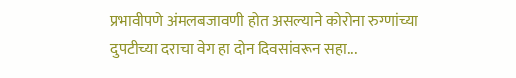प्रभावीपणे अंमलबजावणी होत असल्याने कोरोना रुग्णांच्या दुपटीच्या दराचा वेग हा दोन दिवसांवरून सहा...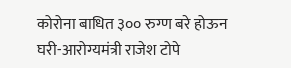कोरोना बाधित ३०० रुग्ण बरे होऊन घरी-आरोग्यमंत्री राजेश टोपे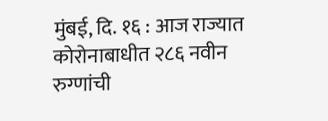मुंबई, दि. १६ : आज राज्यात कोरोनाबाधीत २८६ नवीन रुग्णांची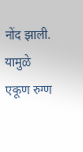नोंद झाली. यामुळे एकूण रुग्ण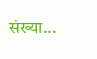संख्या...